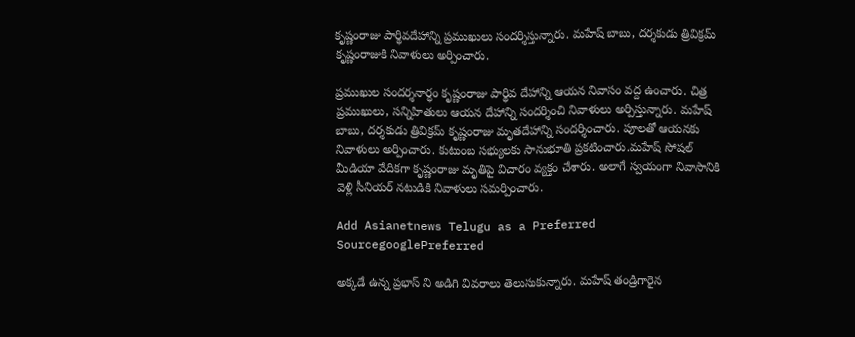కృష్ణంరాజు పార్థివదేహాన్ని ప్రముఖులు సందర్శిస్తున్నారు. మహేష్ బాబు, దర్శకుడు త్రివిక్రమ్ కృష్ణంరాజుకి నివాళులు అర్పించారు.

ప్రముఖుల సందర్శనార్ధం కృష్ణంరాజు పార్థివ దేహాన్ని ఆయన నివాసం వద్ద ఉంచారు. చిత్ర ప్రముఖులు, సన్నిహితులు ఆయన దేహాన్ని సందర్శించి నివాళులు అర్పిస్తున్నారు. మహేష్ బాబు, దర్శకుడు త్రివిక్రమ్ కృష్ణంరాజు మృతదేహాన్ని సందర్శించారు. పూలతో ఆయనకు నివాళులు అర్పించారు. కుటుంబ సభ్యులకు సానుభూతి ప్రకటించారు.మహేష్ సోషల్ మీడియా వేదికగా కృష్ణంరాజు మృతిపై విచారం వ్యక్తం చేశారు. అలాగే స్వయంగా నివాసానికి వెళ్లి సీనియర్ నటుడికి నివాళులు సమర్పించారు.

Add Asianetnews Telugu as a Preferred SourcegooglePreferred

అక్కడే ఉన్న ప్రభాస్ ని అడిగి వివరాలు తెలుసుకున్నారు. మహేష్ తండ్రిగారైన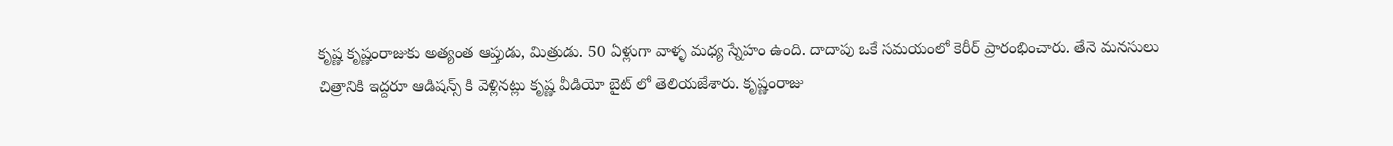కృష్ణ కృష్ణంరాజుకు అత్యంత ఆప్తుడు, మిత్రుడు. 50 ఏళ్లుగా వాళ్ళ మధ్య స్నేహం ఉంది. దాదాపు ఒకే సమయంలో కెరీర్ ప్రారంభించారు. తేనె మనసులు చిత్రానికి ఇద్దరూ ఆడిషన్స్ కి వెళ్లినట్లు కృష్ణ వీడియో బైట్ లో తెలియజేశారు. కృష్ణంరాజు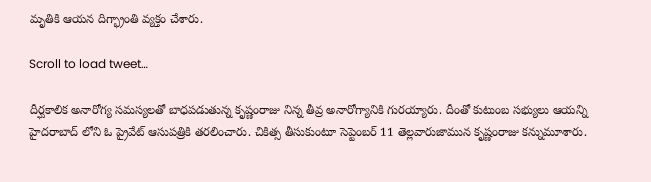మృతికి ఆయన దిగ్భ్రాంతి వ్యక్తం చేశారు.

Scroll to load tweet…

దీర్ఘకాలిక అనారోగ్య సమస్యలతో బాధపడుతున్న కృష్ణంరాజు నిన్న తీవ్ర అనారోగ్యానికి గురయ్యారు. దీంతో కుటుంబ సభ్యులు ఆయన్ని హైదరాబాద్ లోని ఓ ప్రైవేట్ ఆసుపత్రికి తరలించారు. చికిత్స తీసుకుంటూ సెప్టెంబర్ 11 తెల్లవారుజామున కృష్ణంరాజు కన్నుమూశారు.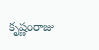కృష్ణంరాజు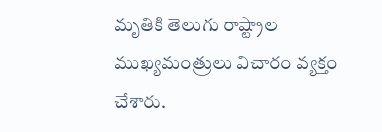మృతికి తెలుగు రాష్ట్రాల ముఖ్యమంత్రులు విచారం వ్యక్తం చేశారు.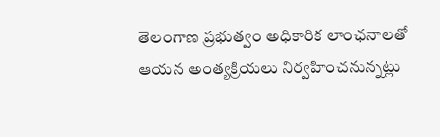తెలంగాణ ప్రభుత్వం అధికారిక లాంఛనాలతో ఆయన అంత్యక్రియలు నిర్వహించనున్నట్లు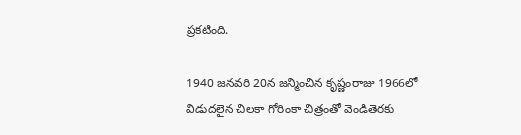ప్రకటింది.

1940 జనవరి 20న జన్మించిన కృష్ణంరాజు 1966లో విడుదలైన చిలకా గోరింకా చిత్రంతో వెండితెరకు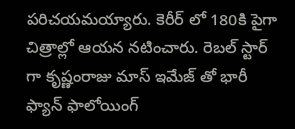పరిచయమయ్యారు. కెరీర్ లో 180కి పైగా చిత్రాల్లో ఆయన నటించారు. రెబల్ స్టార్ గా కృష్ణంరాజు మాస్ ఇమేజ్ తో భారీ ఫ్యాన్ ఫాలోయింగ్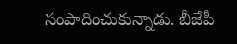సంపాదించుకున్నాడు. బీజేపీ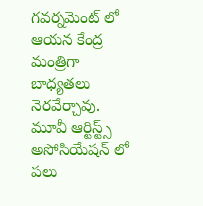గవర్నమెంట్ లో ఆయన కేంద్ర మంత్రిగా బాధ్యతలు నెరవేర్చావు. మూవీ ఆర్టిస్ట్స్ అసోసియేషన్ లో పలు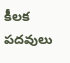కీలక పదవులు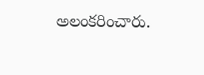అలంకరించారు.